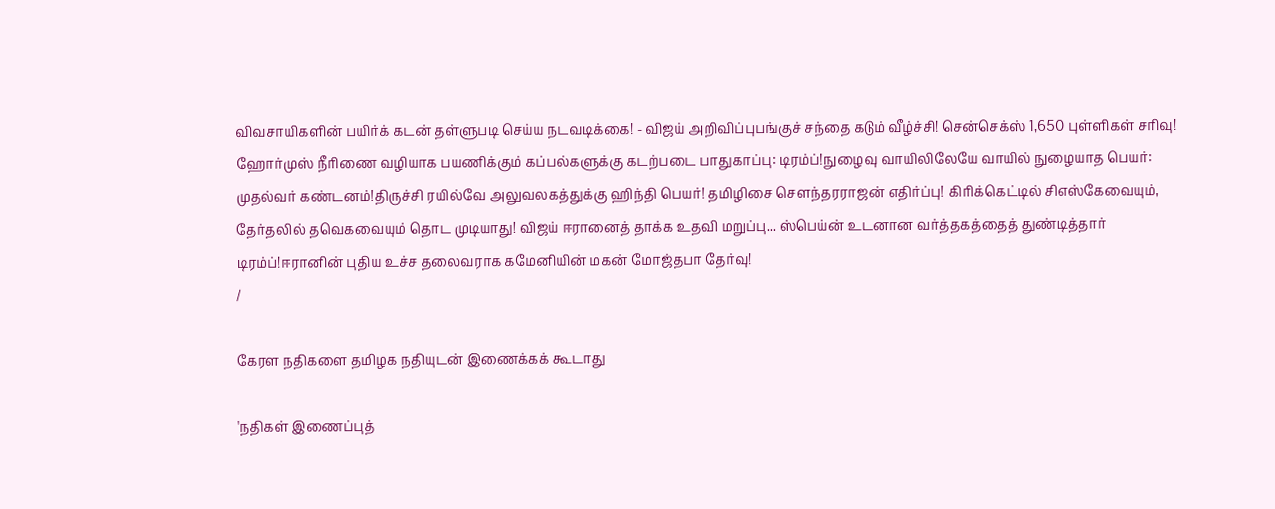விவசாயிகளின் பயிர்க் கடன் தள்ளுபடி செய்ய நடவடிக்கை! - விஜய் அறிவிப்புபங்குச் சந்தை கடும் வீழ்ச்சி! சென்செக்ஸ் 1,650 புள்ளிகள் சரிவு! ஹோர்முஸ் நீரிணை வழியாக பயணிக்கும் கப்பல்களுக்கு கடற்படை பாதுகாப்பு: டிரம்ப்!நுழைவு வாயிலிலேயே வாயில் நுழையாத பெயர்: முதல்வர் கண்டனம்!திருச்சி ரயில்வே அலுவலகத்துக்கு ஹிந்தி பெயர்! தமிழிசை செளந்தரராஜன் எதிர்ப்பு! கிரிக்கெட்டில் சிஎஸ்கேவையும், தேர்தலில் தவெகவையும் தொட முடியாது! விஜய் ஈரானைத் தாக்க உதவி மறுப்பு... ஸ்பெய்ன் உடனான வர்த்தகத்தைத் துண்டித்தார் டிரம்ப்!ஈரானின் புதிய உச்ச தலைவராக கமேனியின் மகன் மோஜ்தபா தேர்வு!
/

கேரள நதிகளை தமிழக நதியுடன் இணைக்கக் கூடாது

'நதிகள் இணைப்புத்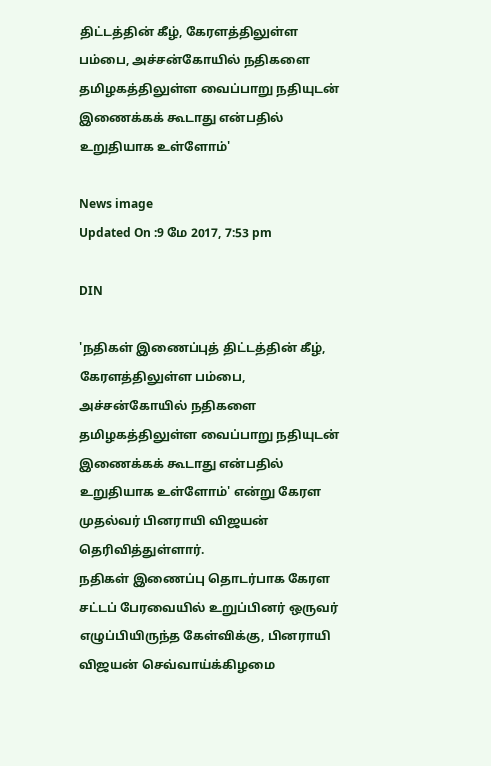திட்டத்தின் கீழ், கேரளத்திலுள்ள பம்பை, அச்சன்கோயில் நதிகளை தமிழகத்திலுள்ள வைப்பாறு நதியுடன் இணைக்கக் கூடாது என்பதில் உறுதியாக உள்ளோம்'

News image
Updated On :9 மே 2017, 7:53 pm

DIN

'நதிகள் இணைப்புத் திட்டத்தின் கீழ், கேரளத்திலுள்ள பம்பை, அச்சன்கோயில் நதிகளை தமிழகத்திலுள்ள வைப்பாறு நதியுடன் இணைக்கக் கூடாது என்பதில் உறுதியாக உள்ளோம்' என்று கேரள முதல்வர் பினராயி விஜயன் தெரிவித்துள்ளார்.
நதிகள் இணைப்பு தொடர்பாக கேரள சட்டப் பேரவையில் உறுப்பினர் ஒருவர் எழுப்பியிருந்த கேள்விக்கு, பினராயி விஜயன் செவ்வாய்க்கிழமை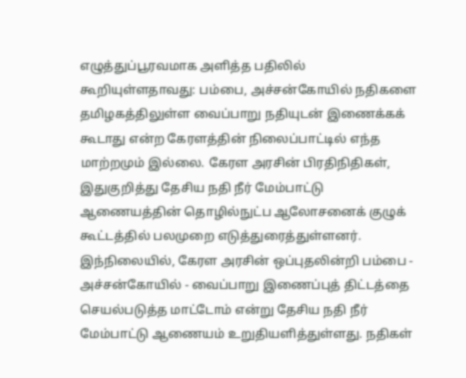எழுத்துப்பூரவமாக அளித்த பதிலில் கூறியுள்ளதாவது: பம்பை, அச்சன்கோயில் நதிகளை தமிழகத்திலுள்ள வைப்பாறு நதியுடன் இணைக்கக் கூடாது என்ற கேரளத்தின் நிலைப்பாட்டில் எந்த மாற்றமும் இல்லை. கேரள அரசின் பிரதிநிதிகள், இதுகுறித்து தேசிய நதி நீர் மேம்பாட்டு ஆணையத்தின் தொழில்நுட்ப ஆலோசனைக் குழுக் கூட்டத்தில் பலமுறை எடுத்துரைத்துள்ளனர்.
இந்நிலையில், கேரள அரசின் ஒப்புதலின்றி பம்பை - அச்சன்கோயில் - வைப்பாறு இணைப்புத் திட்டத்தை செயல்படுத்த மாட்டோம் என்று தேசிய நதி நீர் மேம்பாட்டு ஆணையம் உறுதியளித்துள்ளது. நதிகள்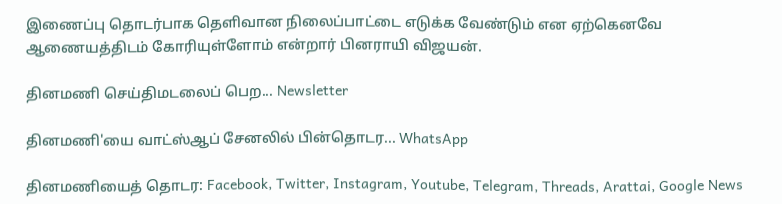இணைப்பு தொடர்பாக தெளிவான நிலைப்பாட்டை எடுக்க வேண்டும் என ஏற்கெனவே ஆணையத்திடம் கோரியுள்ளோம் என்றார் பினராயி விஜயன்.

தினமணி செய்திமடலைப் பெற... Newsletter

தினமணி'யை வாட்ஸ்ஆப் சேனலில் பின்தொடர... WhatsApp

தினமணியைத் தொடர: Facebook, Twitter, Instagram, Youtube, Telegram, Threads, Arattai, Google News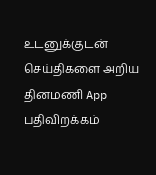உடனுக்குடன் செய்திகளை அறிய தினமணி App பதிவிறக்கம்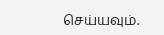செய்யவும்.